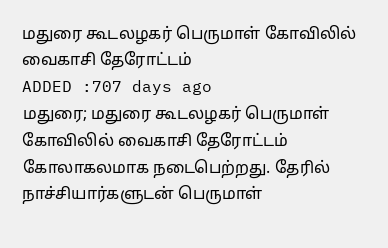மதுரை கூடலழகர் பெருமாள் கோவிலில் வைகாசி தேரோட்டம்
ADDED :707 days ago
மதுரை; மதுரை கூடலழகர் பெருமாள் கோவிலில் வைகாசி தேரோட்டம் கோலாகலமாக நடைபெற்றது. தேரில் நாச்சியார்களுடன் பெருமாள்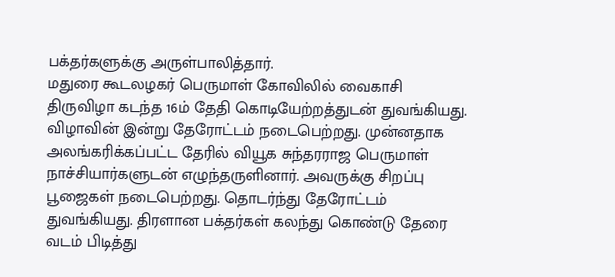பக்தர்களுக்கு அருள்பாலித்தார்.
மதுரை கூடலழகர் பெருமாள் கோவிலில் வைகாசி திருவிழா கடந்த 16ம் தேதி கொடியேற்றத்துடன் துவங்கியது. விழாவின் இன்று தேரோட்டம் நடைபெற்றது. முன்னதாக அலங்கரிக்கப்பட்ட தேரில் வியூக சுந்தரராஜ பெருமாள் நாச்சியார்களுடன் எழுந்தருளினார். அவருக்கு சிறப்பு பூஜைகள் நடைபெற்றது. தொடர்ந்து தேரோட்டம் துவங்கியது. திரளான பக்தர்கள் கலந்து கொண்டு தேரை வடம் பிடித்து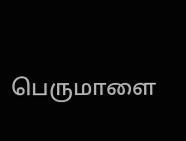பெருமாளை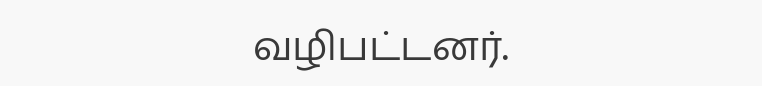வழிபட்டனர்.